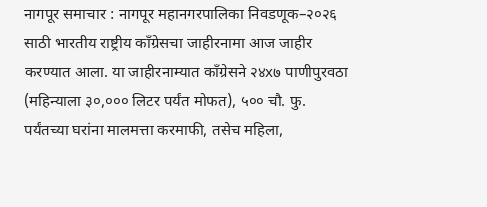नागपूर समाचार : नागपूर महानगरपालिका निवडणूक–२०२६ साठी भारतीय राष्ट्रीय काँग्रेसचा जाहीरनामा आज जाहीर करण्यात आला. या जाहीरनाम्यात काँग्रेसने २४x७ पाणीपुरवठा (महिन्याला ३०,००० लिटर पर्यंत मोफत), ५०० चौ. फु. पर्यंतच्या घरांना मालमत्ता करमाफी, तसेच महिला,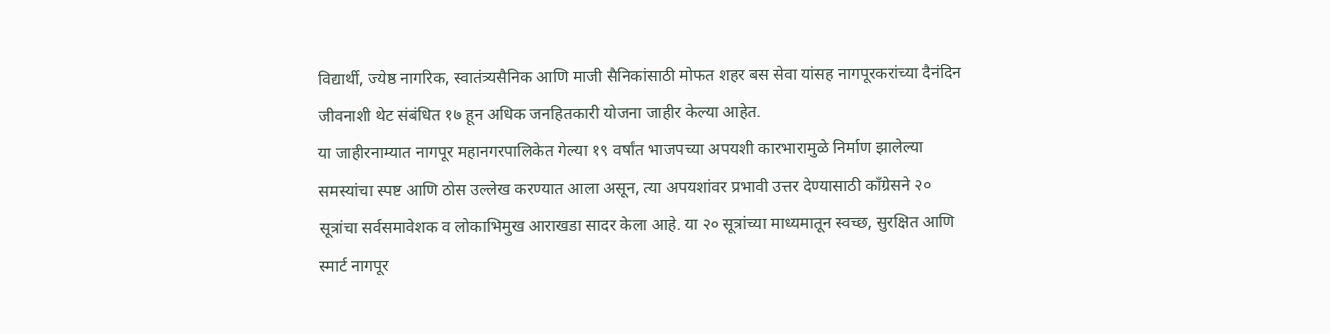विद्यार्थी, ज्येष्ठ नागरिक, स्वातंत्र्यसैनिक आणि माजी सैनिकांसाठी मोफत शहर बस सेवा यांसह नागपूरकरांच्या दैनंदिन जीवनाशी थेट संबंधित १७ हून अधिक जनहितकारी योजना जाहीर केल्या आहेत.
या जाहीरनाम्यात नागपूर महानगरपालिकेत गेल्या १९ वर्षांत भाजपच्या अपयशी कारभारामुळे निर्माण झालेल्या समस्यांचा स्पष्ट आणि ठोस उल्लेख करण्यात आला असून, त्या अपयशांवर प्रभावी उत्तर देण्यासाठी काँग्रेसने २० सूत्रांचा सर्वसमावेशक व लोकाभिमुख आराखडा सादर केला आहे. या २० सूत्रांच्या माध्यमातून स्वच्छ, सुरक्षित आणि स्मार्ट नागपूर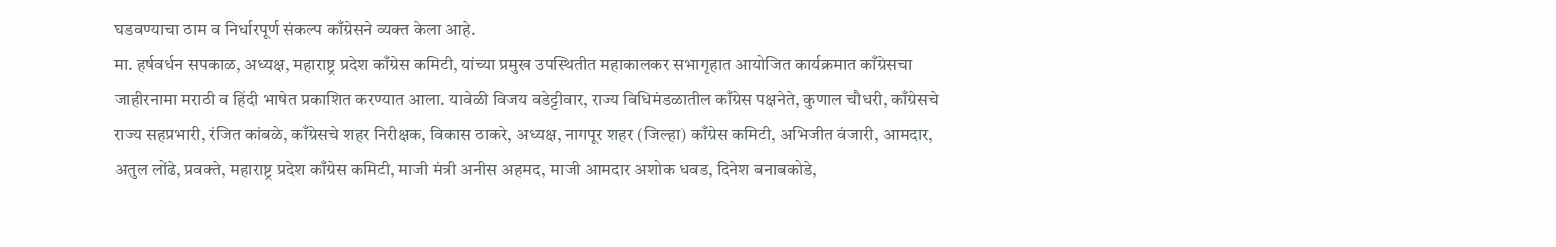घडवण्याचा ठाम व निर्धारपूर्ण संकल्प काँग्रेसने व्यक्त केला आहे.
मा. हर्षवर्धन सपकाळ, अध्यक्ष, महाराष्ट्र प्रदेश काँग्रेस कमिटी, यांच्या प्रमुख उपस्थितीत महाकालकर सभागृहात आयोजित कार्यक्रमात काँग्रेसचा जाहीरनामा मराठी व हिंदी भाषेत प्रकाशित करण्यात आला. यावेळी विजय वडेट्टीवार, राज्य विधिमंडळातील काँग्रेस पक्षनेते, कुणाल चौधरी, काँग्रेसचे राज्य सहप्रभारी, रंजित कांबळे, काँग्रेसचे शहर निरीक्षक, विकास ठाकरे, अध्यक्ष, नागपूर शहर (जिल्हा) काँग्रेस कमिटी, अभिजीत वंजारी, आमदार, अतुल लोंढे, प्रवक्ते, महाराष्ट्र प्रदेश काँग्रेस कमिटी, माजी मंत्री अनीस अहमद, माजी आमदार अशोक धवड, दिनेश बनाबकोडे,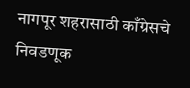नागपूर शहरासाठी काँग्रेसचे निवडणूक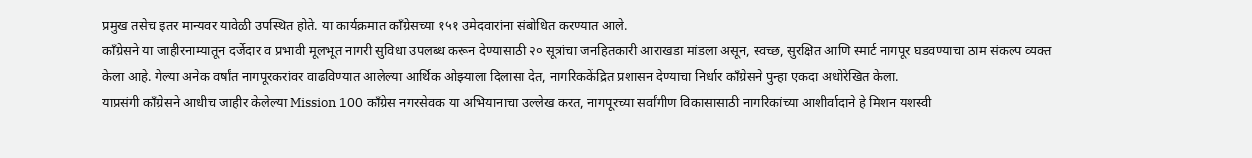प्रमुख तसेच इतर मान्यवर यावेळी उपस्थित होते. या कार्यक्रमात काँग्रेसच्या १५१ उमेदवारांना संबोधित करण्यात आले.
काँग्रेसने या जाहीरनाम्यातून दर्जेदार व प्रभावी मूलभूत नागरी सुविधा उपलब्ध करून देण्यासाठी २० सूत्रांचा जनहितकारी आराखडा मांडला असून, स्वच्छ, सुरक्षित आणि स्मार्ट नागपूर घडवण्याचा ठाम संकल्प व्यक्त केला आहे. गेल्या अनेक वर्षांत नागपूरकरांवर वाढविण्यात आलेल्या आर्थिक ओझ्याला दिलासा देत, नागरिककेंद्रित प्रशासन देण्याचा निर्धार काँग्रेसने पुन्हा एकदा अधोरेखित केला.
याप्रसंगी काँग्रेसने आधीच जाहीर केलेल्या Mission 100 काँग्रेस नगरसेवक या अभियानाचा उल्लेख करत, नागपूरच्या सर्वांगीण विकासासाठी नागरिकांच्या आशीर्वादाने हे मिशन यशस्वी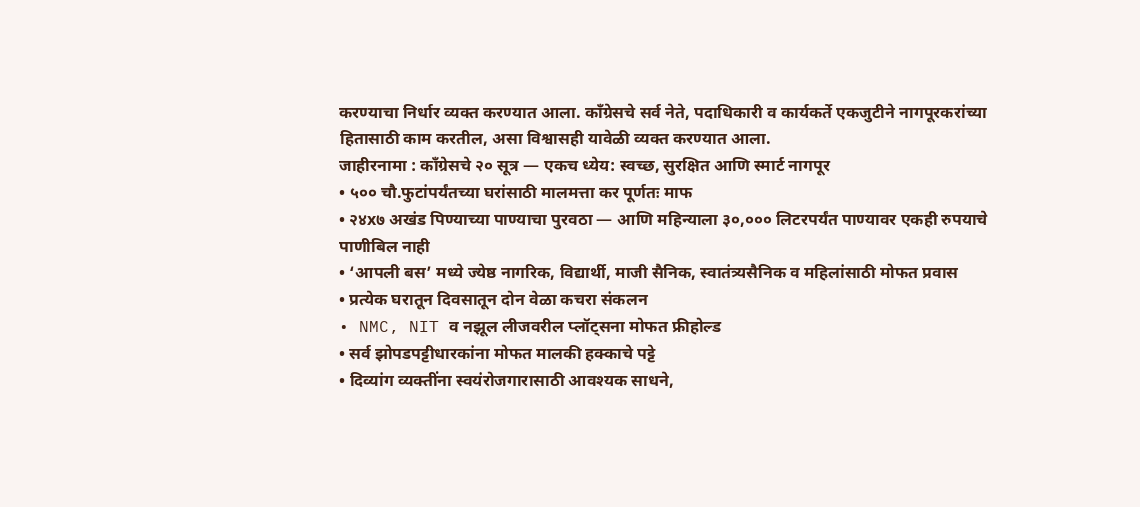करण्याचा निर्धार व्यक्त करण्यात आला. काँग्रेसचे सर्व नेते, पदाधिकारी व कार्यकर्ते एकजुटीने नागपूरकरांच्या हितासाठी काम करतील, असा विश्वासही यावेळी व्यक्त करण्यात आला.
जाहीरनामा : काँग्रेसचे २० सूत्र — एकच ध्येय: स्वच्छ, सुरक्षित आणि स्मार्ट नागपूर
• ५०० चौ.फुटांपर्यंतच्या घरांसाठी मालमत्ता कर पूर्णतः माफ
• २४x७ अखंड पिण्याच्या पाण्याचा पुरवठा — आणि महिन्याला ३०,००० लिटरपर्यंत पाण्यावर एकही रुपयाचे पाणीबिल नाही
• ‘आपली बस’ मध्ये ज्येष्ठ नागरिक, विद्यार्थी, माजी सैनिक, स्वातंत्र्यसैनिक व महिलांसाठी मोफत प्रवास
• प्रत्येक घरातून दिवसातून दोन वेळा कचरा संकलन
• NMC, NIT व नझूल लीजवरील प्लॉट्सना मोफत फ्रीहोल्ड
• सर्व झोपडपट्टीधारकांना मोफत मालकी हक्काचे पट्टे
• दिव्यांग व्यक्तींना स्वयंरोजगारासाठी आवश्यक साधने,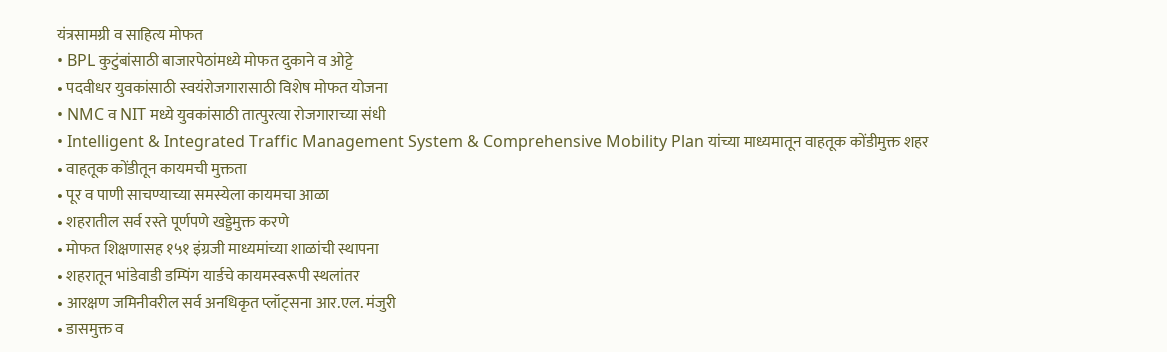यंत्रसामग्री व साहित्य मोफत
• BPL कुटुंबांसाठी बाजारपेठांमध्ये मोफत दुकाने व ओट्टे
• पदवीधर युवकांसाठी स्वयंरोजगारासाठी विशेष मोफत योजना
• NMC व NIT मध्ये युवकांसाठी तात्पुरत्या रोजगाराच्या संधी
• Intelligent & Integrated Traffic Management System & Comprehensive Mobility Plan यांच्या माध्यमातून वाहतूक कोंडीमुक्त शहर
• वाहतूक कोंडीतून कायमची मुक्तता
• पूर व पाणी साचण्याच्या समस्येला कायमचा आळा
• शहरातील सर्व रस्ते पूर्णपणे खड्डेमुक्त करणे
• मोफत शिक्षणासह १५१ इंग्रजी माध्यमांच्या शाळांची स्थापना
• शहरातून भांडेवाडी डम्पिंग यार्डचे कायमस्वरूपी स्थलांतर
• आरक्षण जमिनीवरील सर्व अनधिकृत प्लॉट्सना आर.एल. मंजुरी
• डासमुक्त व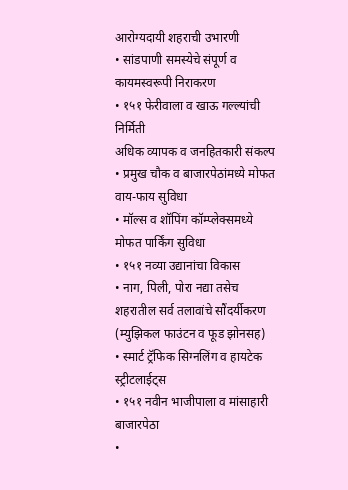आरोग्यदायी शहराची उभारणी
• सांडपाणी समस्येचे संपूर्ण व कायमस्वरूपी निराकरण
• १५१ फेरीवाला व खाऊ गल्ल्यांची निर्मिती
अधिक व्यापक व जनहितकारी संकल्प
• प्रमुख चौक व बाजारपेठांमध्ये मोफत वाय-फाय सुविधा
• मॉल्स व शॉपिंग कॉम्प्लेक्समध्ये मोफत पार्किंग सुविधा
• १५१ नव्या उद्यानांचा विकास
• नाग, पिली, पोरा नद्या तसेच शहरातील सर्व तलावांचे सौंदर्यीकरण (म्युझिकल फाउंटन व फूड झोनसह)
• स्मार्ट ट्रॅफिक सिग्नलिंग व हायटेक स्ट्रीटलाईट्स
• १५१ नवीन भाजीपाला व मांसाहारी बाजारपेठा
•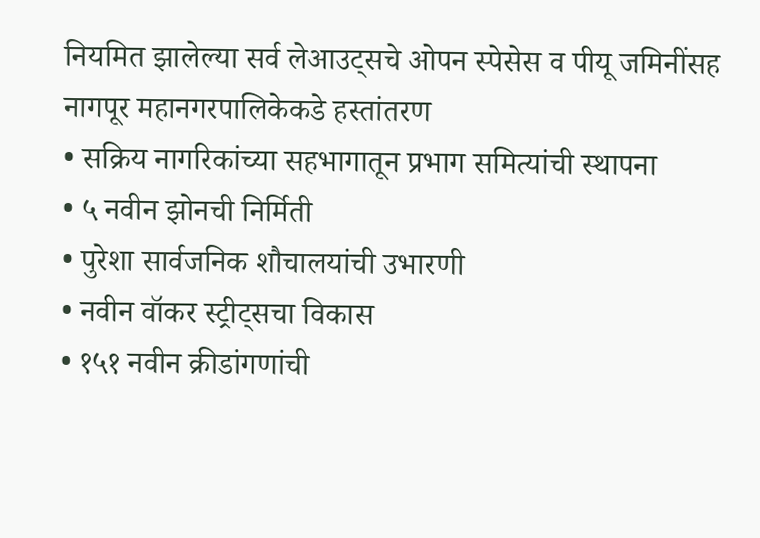नियमित झालेल्या सर्व लेआउट्सचे ओपन स्पेसेस व पीयू जमिनींसह नागपूर महानगरपालिकेकडे हस्तांतरण
• सक्रिय नागरिकांच्या सहभागातून प्रभाग समित्यांची स्थापना
• ५ नवीन झोनची निर्मिती
• पुरेशा सार्वजनिक शौचालयांची उभारणी
• नवीन वॉकर स्ट्रीट्सचा विकास
• १५१ नवीन क्रीडांगणांची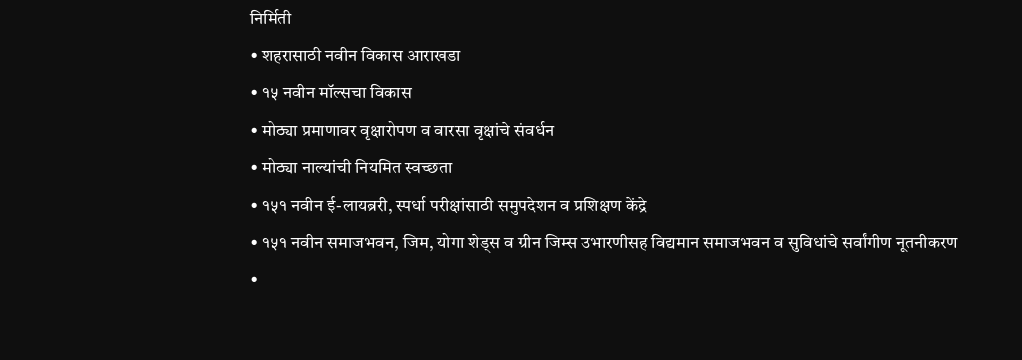निर्मिती
• शहरासाठी नवीन विकास आराखडा
• १५ नवीन मॉल्सचा विकास
• मोठ्या प्रमाणावर वृक्षारोपण व वारसा वृक्षांचे संवर्धन
• मोठ्या नाल्यांची नियमित स्वच्छता
• १५१ नवीन ई-लायब्ररी, स्पर्धा परीक्षांसाठी समुपदेशन व प्रशिक्षण केंद्रे
• १५१ नवीन समाजभवन, जिम, योगा शेड्स व ग्रीन जिम्स उभारणीसह विद्यमान समाजभवन व सुविधांचे सर्वांगीण नूतनीकरण
•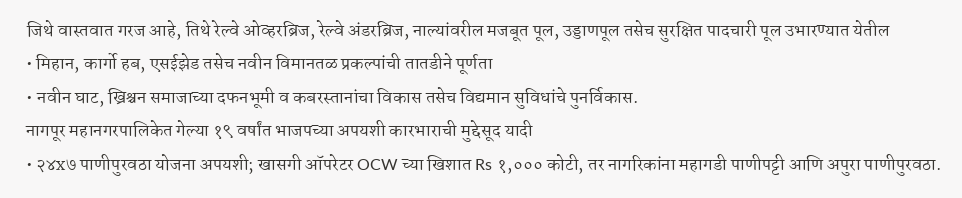जिथे वास्तवात गरज आहे, तिथे रेल्वे ओव्हरब्रिज, रेल्वे अंडरब्रिज, नाल्यांवरील मजबूत पूल, उड्डाणपूल तसेच सुरक्षित पादचारी पूल उभारण्यात येतील
• मिहान, कार्गो हब, एसईझेड तसेच नवीन विमानतळ प्रकल्पांची तातडीने पूर्णता
• नवीन घाट, ख्रिश्चन समाजाच्या दफनभूमी व कबरस्तानांचा विकास तसेच विद्यमान सुविधांचे पुनर्विकास.
नागपूर महानगरपालिकेत गेल्या १९ वर्षांत भाजपच्या अपयशी कारभाराची मुद्देसूद यादी
• २४x७ पाणीपुरवठा योजना अपयशी; खासगी ऑपरेटर OCW च्या खिशात Rs १,००० कोटी, तर नागरिकांना महागडी पाणीपट्टी आणि अपुरा पाणीपुरवठा.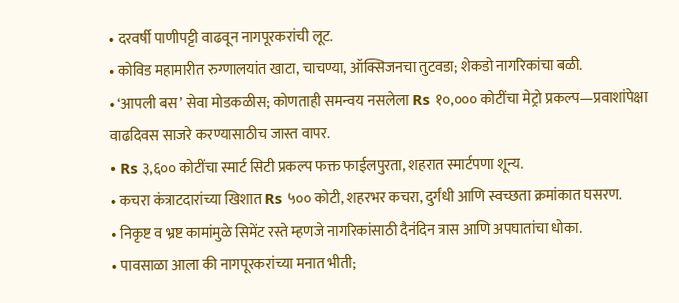• दरवर्षी पाणीपट्टी वाढवून नागपूरकरांची लूट.
• कोविड महामारीत रुग्णालयांत खाटा, चाचण्या, ऑक्सिजनचा तुटवडा; शेकडो नागरिकांचा बळी.
• ‘आपली बस’ सेवा मोडकळीस; कोणताही समन्वय नसलेला Rs १०,००० कोटींचा मेट्रो प्रकल्प—प्रवाशांपेक्षा वाढदिवस साजरे करण्यासाठीच जास्त वापर.
• Rs ३,६०० कोटींचा स्मार्ट सिटी प्रकल्प फक्त फाईलपुरता, शहरात स्मार्टपणा शून्य.
• कचरा कंत्राटदारांच्या खिशात Rs ५०० कोटी, शहरभर कचरा, दुर्गंधी आणि स्वच्छता क्रमांकात घसरण.
• निकृष्ट व भ्रष्ट कामांमुळे सिमेंट रस्ते म्हणजे नागरिकांसाठी दैनंदिन त्रास आणि अपघातांचा धोका.
• पावसाळा आला की नागपूरकरांच्या मनात भीती;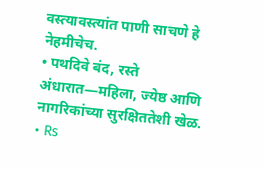वस्त्यावस्त्यांत पाणी साचणे हे नेहमीचेच.
• पथदिवे बंद, रस्ते अंधारात—महिला, ज्येष्ठ आणि नागरिकांच्या सुरक्षिततेशी खेळ.
• Rs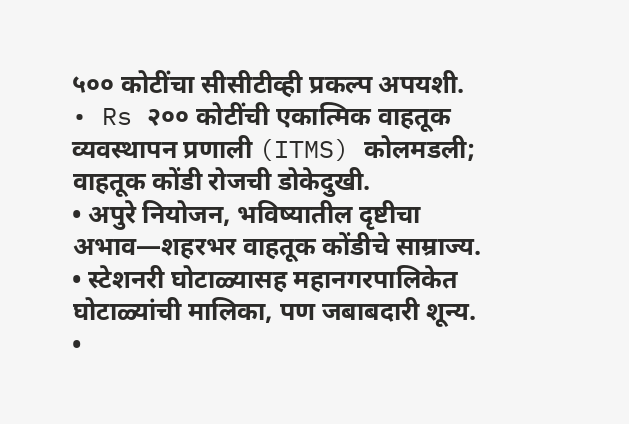५०० कोटींचा सीसीटीव्ही प्रकल्प अपयशी.
• Rs २०० कोटींची एकात्मिक वाहतूक व्यवस्थापन प्रणाली (ITMS) कोलमडली; वाहतूक कोंडी रोजची डोकेदुखी.
• अपुरे नियोजन, भविष्यातील दृष्टीचा अभाव—शहरभर वाहतूक कोंडीचे साम्राज्य.
• स्टेशनरी घोटाळ्यासह महानगरपालिकेत घोटाळ्यांची मालिका, पण जबाबदारी शून्य.
•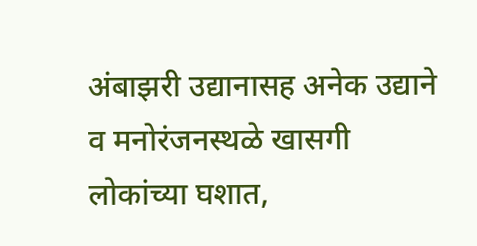अंबाझरी उद्यानासह अनेक उद्याने व मनोरंजनस्थळे खासगी लोकांच्या घशात,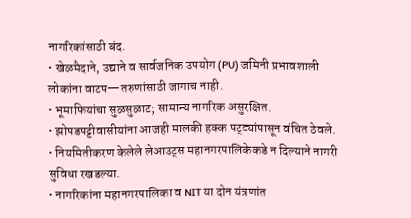नागरिकांसाठी बंद.
• खेळमैदाने, उद्याने व सार्वजनिक उपयोग (PU) जमिनी प्रभावशाली लोकांना वाटप—तरुणांसाठी जागाच नाही.
• भूमाफियांचा सुळसुळाट; सामान्य नागरिक असुरक्षित.
• झोपडपट्टीवासीयांना आजही मालकी हक्क पट्ट्यांपासून वंचित ठेवले.
• नियमितीकरण केलेले लेआउट्स महानगरपालिकेकडे न दिल्याने नागरी सुविधा रखडल्या.
• नागरिकांना महानगरपालिका व NIT या दोन यंत्रणांत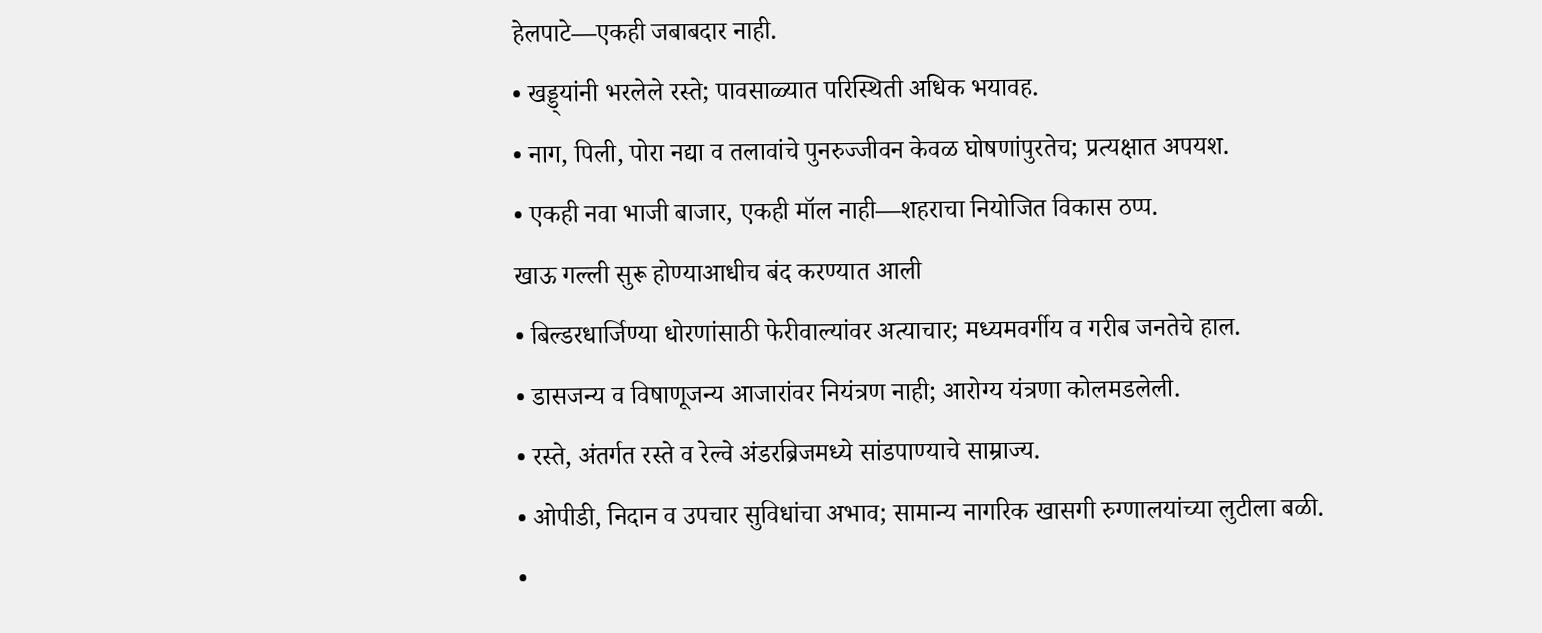हेलपाटे—एकही जबाबदार नाही.
• खड्ड्यांनी भरलेले रस्ते; पावसाळ्यात परिस्थिती अधिक भयावह.
• नाग, पिली, पोरा नद्या व तलावांचे पुनरुज्जीवन केवळ घोषणांपुरतेच; प्रत्यक्षात अपयश.
• एकही नवा भाजी बाजार, एकही मॉल नाही—शहराचा नियोजित विकास ठप्प.
खाऊ गल्ली सुरू होण्याआधीच बंद करण्यात आली
• बिल्डरधार्जिण्या धोरणांसाठी फेरीवाल्यांवर अत्याचार; मध्यमवर्गीय व गरीब जनतेचे हाल.
• डासजन्य व विषाणूजन्य आजारांवर नियंत्रण नाही; आरोग्य यंत्रणा कोलमडलेली.
• रस्ते, अंतर्गत रस्ते व रेल्वे अंडरब्रिजमध्ये सांडपाण्याचे साम्राज्य.
• ओपीडी, निदान व उपचार सुविधांचा अभाव; सामान्य नागरिक खासगी रुग्णालयांच्या लुटीला बळी.
•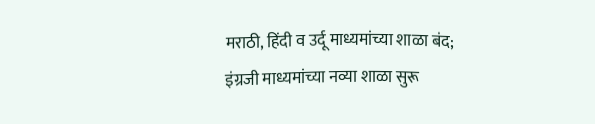मराठी, हिंदी व उर्दू माध्यमांच्या शाळा बंद; इंग्रजी माध्यमांच्या नव्या शाळा सुरू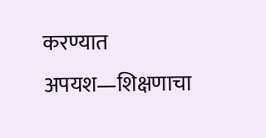करण्यात अपयश—शिक्षणाचा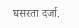घसरता दर्जा.